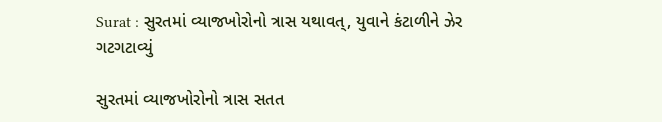Surat : સુરતમાં વ્યાજખોરોનો ત્રાસ યથાવત્, યુવાને કંટાળીને ઝેર ગટગટાવ્યું

સુરતમાં વ્યાજખોરોનો ત્રાસ સતત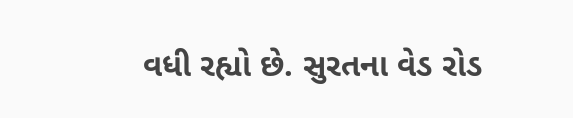વધી રહ્યો છે. સુરતના વેડ રોડ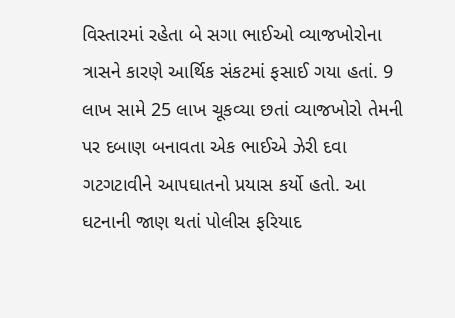વિસ્તારમાં રહેતા બે સગા ભાઈઓ વ્યાજખોરોના ત્રાસને કારણે આર્થિક સંકટમાં ફસાઈ ગયા હતાં. 9 લાખ સામે 25 લાખ ચૂકવ્યા છતાં વ્યાજખોરો તેમની પર દબાણ બનાવતા એક ભાઈએ ઝેરી દવા ગટગટાવીને આપઘાતનો પ્રયાસ કર્યો હતો. આ ઘટનાની જાણ થતાં પોલીસ ફરિયાદ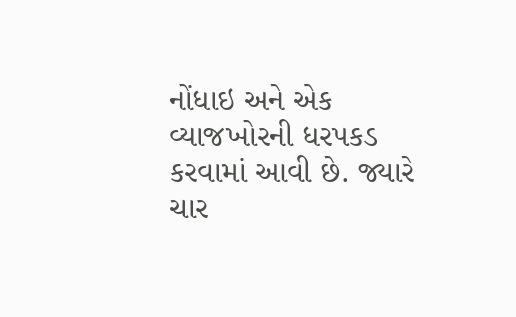નોંધાઇ અને એક વ્યાજખોરની ધરપકડ કરવામાં આવી છે. જ્યારે ચાર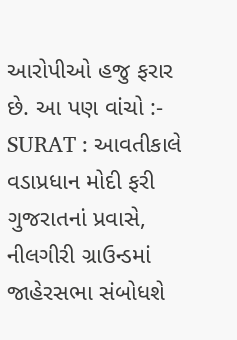આરોપીઓ હજુ ફરાર છે. આ પણ વાંચો :- SURAT : આવતીકાલે વડાપ્રધાન મોદી ફરી ગુજરાતનાં પ્રવાસે, નીલગીરી ગ્રાઉન્ડમાં જાહેરસભા સંબોધશે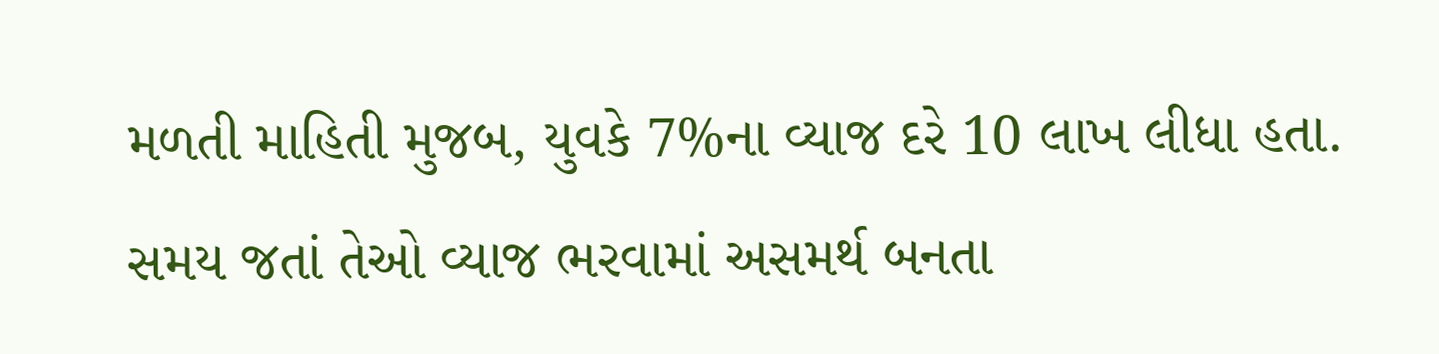મળતી માહિતી મુજબ, યુવકે 7%ના વ્યાજ દરે 10 લાખ લીધા હતા. સમય જતાં તેઓ વ્યાજ ભરવામાં અસમર્થ બનતા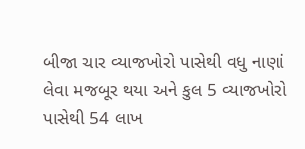બીજા ચાર વ્યાજખોરો પાસેથી વધુ નાણાં લેવા મજબૂર થયા અને કુલ 5 વ્યાજખોરો પાસેથી 54 લાખ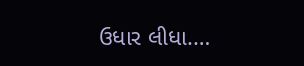ઉધાર લીધા.…